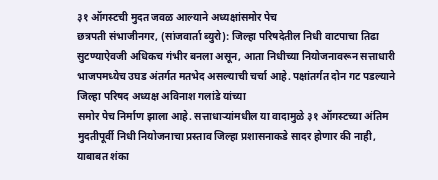३१ ऑगस्टची मुदत जवळ आल्याने अध्यक्षांसमोर पेच
छत्रपती संभाजीनगर, (सांजवार्ता ब्युरो): जिल्हा परिषदेतील निधी वाटपाचा तिढा सुटण्याऐवजी अधिकच गंभीर बनला असून, आता निधीच्या नियोजनावरून सत्ताधारी भाजपमध्येच उघड अंतर्गत मतभेद असल्याची चर्चा आहे. पक्षांतर्गत दोन गट पडल्याने जिल्हा परिषद अध्यक्ष अविनाश गलांडे यांच्या
समोर पेच निर्माण झाला आहे. सत्ताधाऱ्यांमधील या वादामुळे ३१ ऑगस्टच्या अंतिम मुदतीपूर्वी निधी नियोजनाचा प्रस्ताव जिल्हा प्रशासनाकडे सादर होणार की नाही, याबाबत शंका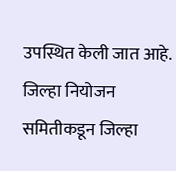उपस्थित केली जात आहे.
जिल्हा नियोजन समितीकडून जिल्हा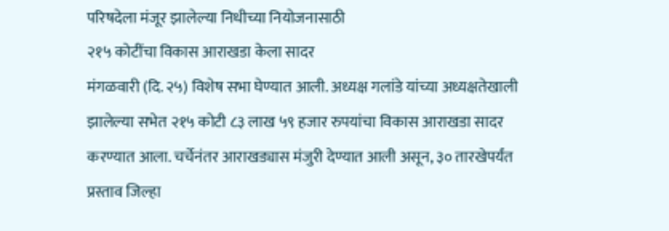परिषदेला मंजूर झालेल्या निधीच्या नियोजनासाठी
२१५ कोटींचा विकास आराखडा केला सादर
मंगळवारी (दि. २५) विशेष सभा घेण्यात आली. अध्यक्ष गलांडे यांच्या अध्यक्षतेखाली झालेल्या सभेत २१५ कोटी ८३ लाख ५९ हजार रुपयांचा विकास आराखडा सादर करण्यात आला. चर्चेनंतर आराखड्यास मंजुरी देण्यात आली असून, ३० तारखेपर्यंत प्रस्ताव जिल्हा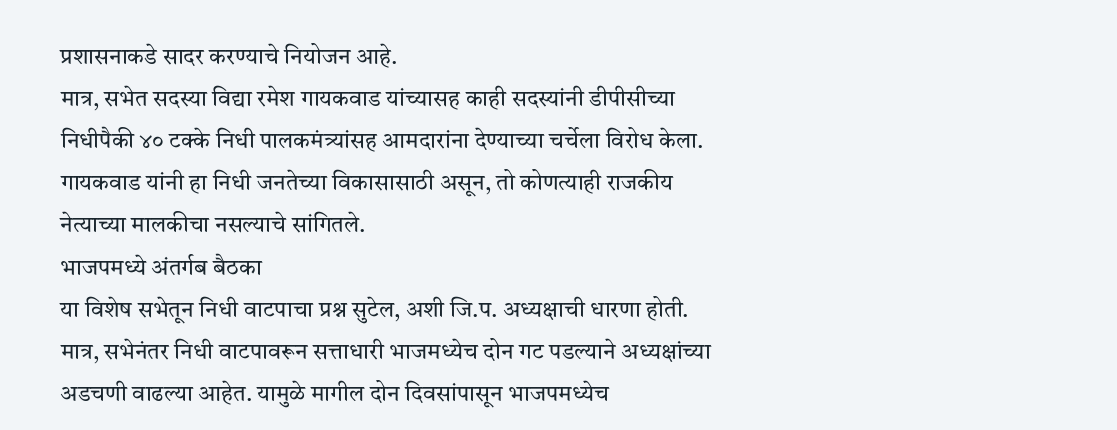प्रशासनाकडे सादर करण्याचे नियोजन आहे.
मात्र, सभेत सदस्या विद्या रमेश गायकवाड यांच्यासह काही सदस्यांनी डीपीसीच्या निधीपैकी ४० टक्के निधी पालकमंत्र्यांसह आमदारांना देण्याच्या चर्चेला विरोध केला. गायकवाड यांनी हा निधी जनतेच्या विकासासाठी असून, तो कोणत्याही राजकीय नेत्याच्या मालकीचा नसल्याचे सांगितले.
भाजपमध्ये अंतर्गब बैठका
या विशेष सभेतून निधी वाटपाचा प्रश्न सुटेल, अशी जि.प. अध्यक्षाची धारणा होती. मात्र, सभेनंतर निधी वाटपावरून सत्ताधारी भाजमध्येच दोन गट पडल्याने अध्यक्षांच्या अडचणी वाढल्या आहेत. यामुळे मागील दोन दिवसांपासून भाजपमध्येच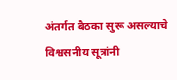अंतर्गत बैठका सुरू असल्याचे विश्वसनीय सूत्रांनी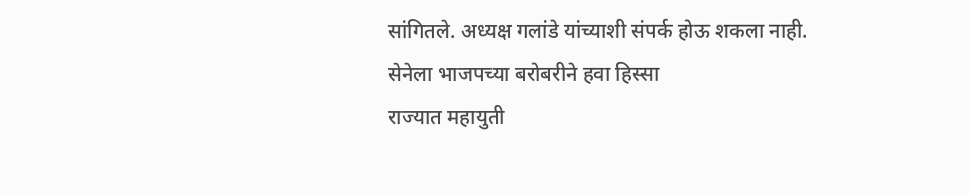सांगितले. अध्यक्ष गलांडे यांच्याशी संपर्क होऊ शकला नाही.
सेनेला भाजपच्या बरोबरीने हवा हिस्सा
राज्यात महायुती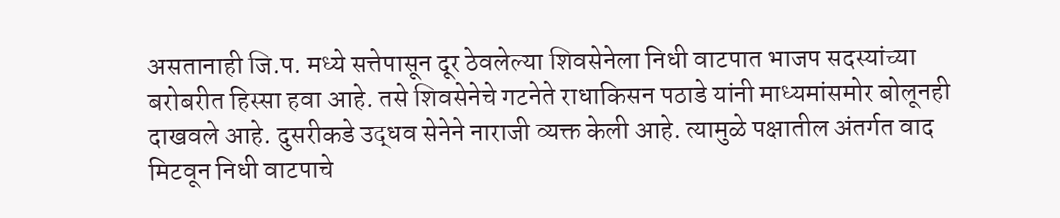असतानाही जि.प. मध्ये सत्तेपासून दूर ठेवलेल्या शिवसेनेला निधी वाटपात भाजप सदस्यांच्या बरोबरीत हिस्सा हवा आहे. तसे शिवसेनेचे गटनेते राधाकिसन पठाडे यांनी माध्यमांसमोर बोलूनही दाखवले आहे. दुसरीकडे उद्धव सेनेने नाराजी व्यक्त केली आहे. त्यामुळे पक्षातील अंतर्गत वाद मिटवून निधी वाटपाचे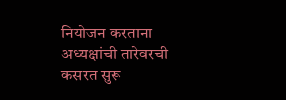नियोजन करताना अध्यक्षांची तारेवरची कसरत सुरू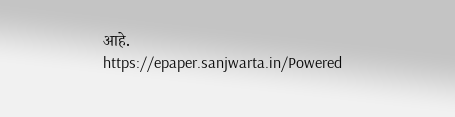आहे.
https://epaper.sanjwarta.in/Powered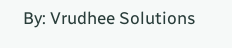By: Vrudhee Solutions